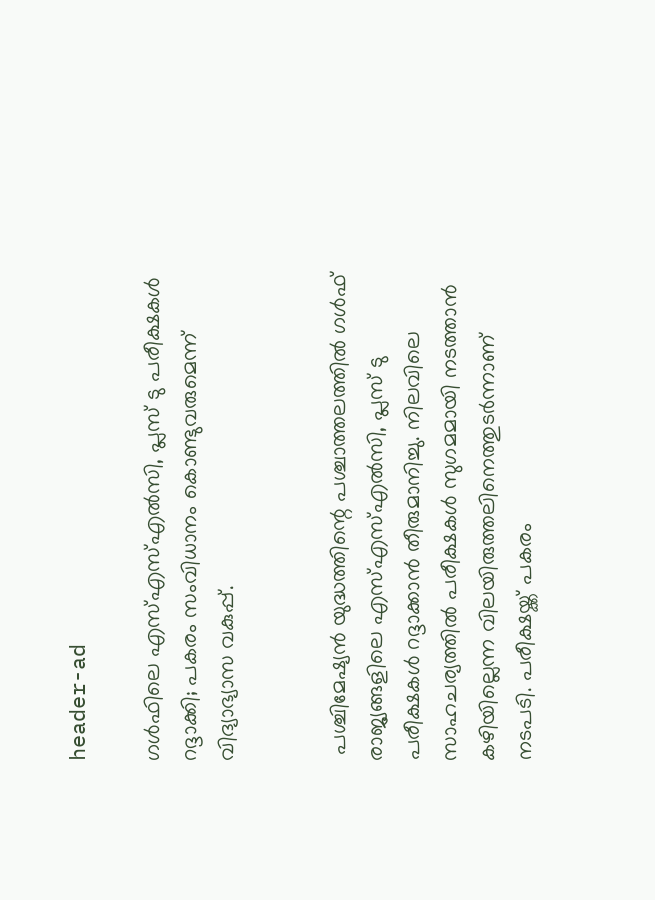header-ad

ഗള്‍ഫിലെ എസ്എസ്എല്‍സി, പ്ലസ് ടു പരീക്ഷകള്‍ റദ്ദാക്കി; പകരം സംവിധാനം കൊണ്ടുവരുമെന്ന് വിദ്യാഭ്യാസ വകുപ്പ്.


 പശ്ചിമേഷ്യന്‍ യുദ്ധത്തിന്റെ പശ്ചാത്തലത്തില്‍ ഗള്‍ഫ് രാജ്യങ്ങളിലെ എസ്എസ്എല്‍സി, പ്ലസ് ടു പരീക്ഷകള്‍ റദ്ദാക്കാന്‍ തീരുമാനിച്ചു. നിലവിലെ സാഹചര്യത്തില്‍ പരീക്ഷകള്‍ സുഗമമായി നടത്താന്‍ കഴിയില്ലെന്ന വിലയിരുത്തലിനെത്തുടര്‍ന്നാണ് നടപടി. പരീക്ഷയ്ക്ക് പകരം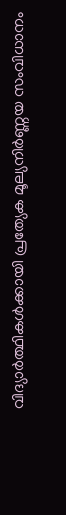വിദ്യാർത്ഥികൾക്കായി പ്രത്യേക മൂല്യനിർണ്ണയ സംവിധാനം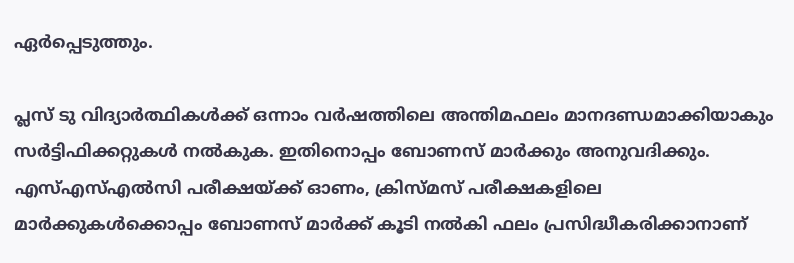ഏർപ്പെടുത്തും.

പ്ലസ് ടു വിദ്യാർത്ഥികൾക്ക് ഒന്നാം വർഷത്തിലെ അന്തിമഫലം മാനദണ്ഡമാക്കിയാകും സർട്ടിഫിക്കറ്റുകൾ നൽകുക. ഇതിനൊപ്പം ബോണസ് മാർക്കും അനുവദിക്കും. എസ്എസ്എല്‍സി പരീക്ഷയ്ക്ക് ഓണം, ക്രിസ്മസ് പരീക്ഷകളിലെ മാർക്കുകൾക്കൊപ്പം ബോണസ് മാർക്ക് കൂടി നൽകി ഫലം പ്രസിദ്ധീകരിക്കാനാണ്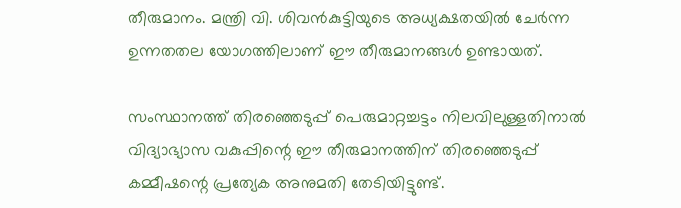തീരുമാനം. മന്ത്രി വി. ശിവന്‍കുട്ടിയുടെ അധ്യക്ഷതയില്‍ ചേര്‍ന്ന ഉന്നതതല യോഗത്തിലാണ് ഈ തീരുമാനങ്ങൾ ഉണ്ടായത്.

സംസ്ഥാനത്ത് തിരഞ്ഞെടുപ്പ് പെരുമാറ്റച്ചട്ടം നിലവിലുള്ളതിനാല്‍ വിദ്യാഭ്യാസ വകുപ്പിന്റെ ഈ തീരുമാനത്തിന് തിരഞ്ഞെടുപ്പ് കമ്മീഷന്റെ പ്രത്യേക അനുമതി തേടിയിട്ടുണ്ട്.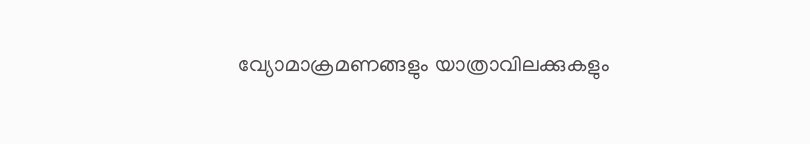വ്യോമാക്രമണങ്ങളും യാത്രാവിലക്കുകളും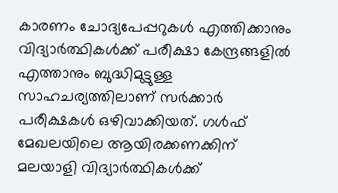കാരണം ചോദ്യപേപ്പറുകൾ എത്തിക്കാനും വിദ്യാർത്ഥികൾക്ക് പരീക്ഷാ കേന്ദ്രങ്ങളിൽ എത്താനും ബുദ്ധിമുട്ടുള്ള സാഹചര്യത്തിലാണ് സർക്കാർ പരീക്ഷകൾ ഒഴിവാക്കിയത്. ഗള്‍ഫ് മേഖലയിലെ ആയിരക്കണക്കിന് മലയാളി വിദ്യാർത്ഥികള്‍ക്ക്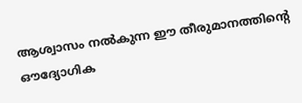ആശ്വാസം നൽകുന്ന ഈ തീരുമാനത്തിന്റെ ഔദ്യോഗിക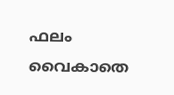ഫലം വൈകാതെ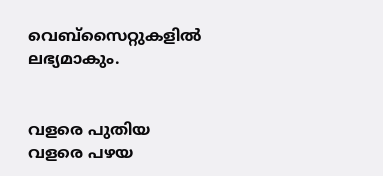വെബ്‌സൈറ്റുകളിൽ ലഭ്യമാകും.


വളരെ പുതിയ വളരെ പഴയ